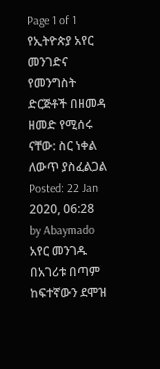Page 1 of 1
የኢትዮጵያ አየር መንገድና የመንግስት ድርጅቶች በዘመዳ ዘመድ የሚሰሩ ናቸው: ስር ነቀል ለውጥ ያስፈልጋል
Posted: 22 Jan 2020, 06:28
by Abaymado
አየር መንገዱ በአገሪቱ በጣም ከፍተኛውን ደሞዝ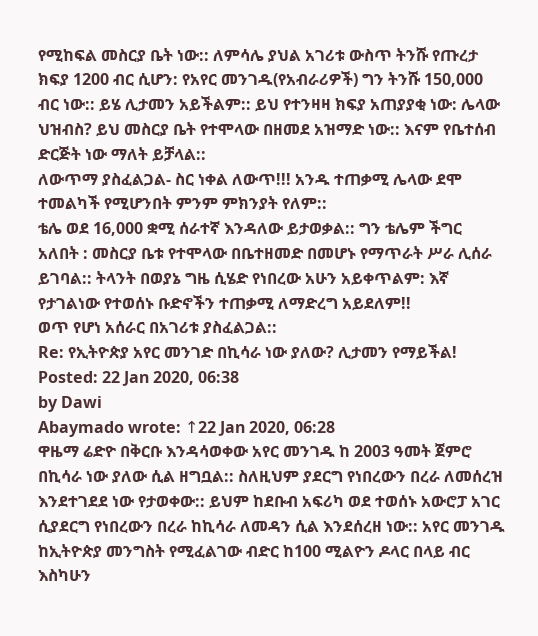የሚከፍል መስርያ ቤት ነው:: ለምሳሌ ያህል አገሪቱ ውስጥ ትንሹ የጡረታ ክፍያ 1200 ብር ሲሆን: የአየር መንገዱ(የአብራሪዎች) ግን ትንሹ 150,000 ብር ነው:: ይሄ ሊታመን አይችልም:: ይህ የተንዛዛ ክፍያ አጠያያቂ ነው: ሌላው ህዝብስ? ይህ መስርያ ቤት የተሞላው በዘመደ አዝማድ ነው:: እናም የቤተሰብ ድርጅት ነው ማለት ይቻላል::
ለውጥማ ያስፈልጋል- ስር ነቀል ለውጥ!!! አንዱ ተጠቃሚ ሌላው ደሞ ተመልካች የሚሆንበት ምንም ምክንያት የለም::
ቴሌ ወደ 16,000 ቋሚ ሰራተኛ እንዳለው ይታወቃል:: ግን ቴሌም ችግር አለበት : መስርያ ቤቱ የተሞላው በቤተዘመድ በመሆኑ የማጥራት ሥራ ሊሰራ ይገባል:: ትላንት በወያኔ ግዜ ሲሄድ የነበረው አሁን አይቀጥልም: እኛ የታገልነው የተወሰኑ ቡድኖችን ተጠቃሚ ለማድረግ አይደለም!!
ወጥ የሆነ አሰራር በአገሪቱ ያስፈልጋል::
Re: የኢትዮጵያ አየር መንገድ በኪሳራ ነው ያለው? ሊታመን የማይችል!
Posted: 22 Jan 2020, 06:38
by Dawi
Abaymado wrote: ↑22 Jan 2020, 06:28
ዋዜማ ሬድዮ በቅርቡ እንዳሳወቀው አየር መንገዱ ከ 2003 ዓመት ጀምሮ በኪሳራ ነው ያለው ሲል ዘግቧል:: ስለዚህም ያደርግ የነበረውን በረራ ለመሰረዝ እንደተገደደ ነው የታወቀው:: ይህም ከደቡብ አፍሪካ ወደ ተወሰኑ አውሮፓ አገር ሲያደርግ የነበረውን በረራ ከኪሳራ ለመዳን ሲል እንደሰረዘ ነው:: አየር መንገዱ ከኢትዮጵያ መንግስት የሚፈልገው ብድር ከ100 ሚልዮን ዶላር በላይ ብር እስካሁን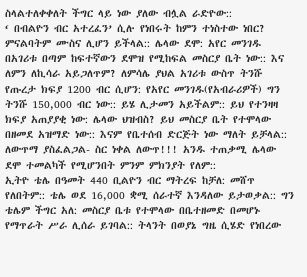ስላልተለቀቀለት ችግር ላይ ነው ያለው ብሏል ራድዮው::
‘ በብልዮን ብር አተረፈን’ ሲሉ የነበሩት ከምን ተነስተው ነበር? ምናልባትም ሙስና ሊሆን ይችላል:: ሌላው ደሞ: አየር መንገዱ በአገሪቱ በጣም ከፍተኛውን ደሞዝ የሚከፍል መስርያ ቤት ነው:: እና ለምን ለኪሳራ አይጋለጥም? ለምሳሌ ያህል አገሪቱ ውስጥ ትንሹ የጡረታ ክፍያ 1200 ብር ሲሆን: የአየር መንገዱ(የአብራሪዎች) ግን ትንሹ 150,000 ብር ነው:: ይሄ ሊታመን አይችልም:: ይህ የተንዛዛ ክፍያ አጠያያቂ ነው: ሌላው ህዝብስ? ይህ መስርያ ቤት የተሞላው በዘመደ አዝማድ ነው:: እናም የቤተሰብ ድርጅት ነው ማለት ይቻላል::
ለውጥማ ያስፈልጋል- ስር ነቀል ለውጥ!!! አንዱ ተጠቃሚ ሌላው ደሞ ተመልካች የሚሆንበት ምንም ምክንያት የለም::
ኢትዮ ቴሌ በዓመት 440 ቢልዮን ብር ማትረፍ ከቻለ: መሸጥ የለበትም:: ቴሌ ወደ 16,000 ቋሚ ሰራተኛ እንዳለው ይታወቃል:: ግን ቴሌም ችግር አለ: መስርያ ቤቱ የተሞላው በቤተዘመድ በመሆኑ የማጥራት ሥራ ሊሰራ ይገባል:: ትላንት በወያኔ ግዜ ሲሄድ የነበረው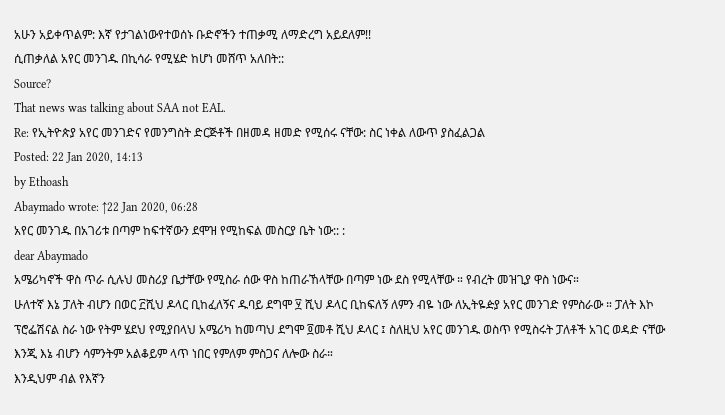አሁን አይቀጥልም: እኛ የታገልነውየተወሰኑ ቡድኖችን ተጠቃሚ ለማድረግ አይደለም!!
ሲጠቃለል አየር መንገዱ በኪሳራ የሚሄድ ከሆነ መሸጥ አለበት::
Source?
That news was talking about SAA not EAL.
Re: የኢትዮጵያ አየር መንገድና የመንግስት ድርጅቶች በዘመዳ ዘመድ የሚሰሩ ናቸው: ስር ነቀል ለውጥ ያስፈልጋል
Posted: 22 Jan 2020, 14:13
by Ethoash
Abaymado wrote: ↑22 Jan 2020, 06:28
አየር መንገዱ በአገሪቱ በጣም ከፍተኛውን ደሞዝ የሚከፍል መስርያ ቤት ነው:: :
dear Abaymado
አሜሪካኖች ዋስ ጥራ ሲሉህ መስሪያ ቤታቸው የሚስራ ሰው ዋስ ከጠራኸላቸው በጣም ነው ደስ የሚላቸው ። የብረት መዝጊያ ዋስ ነውና።
ሁለተኛ እኔ ፓለት ብሆን በወር ፫ሺህ ዶላር ቢከፈለኝና ዱባይ ደግሞ ፶ ሺህ ዶላር ቢከፍለኝ ለምን ብዬ ነው ለኢትዬዽያ አየር መንገድ የምስራው ። ፓለት እኮ ፕሮፌሽናል ስራ ነው የትም ሄደህ የሚያበላህ አሜሪካ ከመጣህ ደግሞ ፬መቶ ሺህ ዶላር ፤ ስለዚህ አየር መንገዱ ወስጥ የሚስሩት ፓለቶች አገር ወዳድ ናቸው እንጂ እኔ ብሆን ሳምንትም አልቆይም ላጥ ነበር የምለም ምስጋና ለሎው ስራ።
እንዲህም ብል የእኛን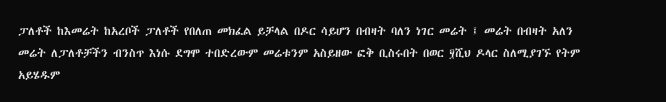ፓለቶች ከእመሬት ከአረቦች ፓለቶች የበለጠ መክፈል ይቻላል በዶር ሳይሆን በብዛት ባለን ነገር መሬት ፤ መሬት በብዛት አለን መሬት ለፓለቶቻችን ብንስጥ እነሱ ደግሞ ተበድረውም መሬቱንም አስይዘው ፎቅ ቢስሩበት በወር ፶ሺህ ዶላር ስለሚያገኙ የትም አይሄዱም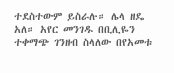ተደስተውም ይስራሉ። ሌላ ዘዴ አለ። አየር መንገዱ በቢሊዬን ተቀማጭ ገንዘብ ስላለው በየአመቱ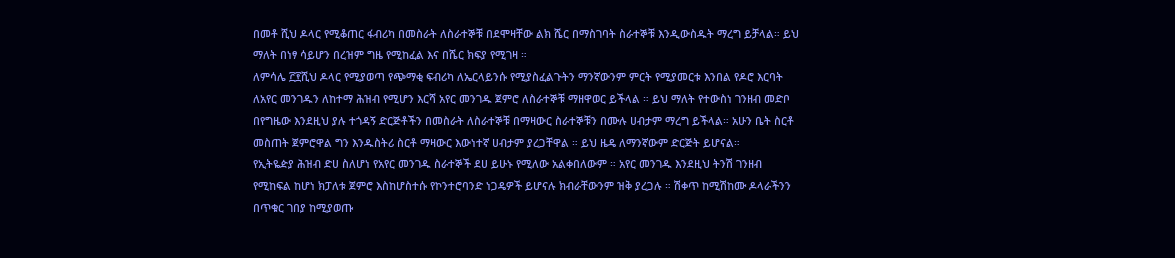በመቶ ሺህ ዶላር የሚቆጠር ፋብሪካ በመስራት ለስራተኞቹ በደሞዛቸው ልክ ሼር በማስገባት ስራተኞቹ እንዲውስዱት ማረግ ይቻላል። ይህ ማለት በነፃ ሳይሆን በረዝም ግዜ የሚከፈል እና በሼር ክፍያ የሚገዛ ።
ለምሳሌ ፫፻ሺህ ዶላር የሚያወጣ የጭማቂ ፍብሪካ ለኤርላይንሱ የሚያስፈልጉትን ማንኛውንም ምርት የሚያመርቱ እንበል የዶሮ እርባት ለአየር መንገዱን ለከተማ ሕዝብ የሚሆን እርሻ አየር መንገዱ ጀምሮ ለስራተኞቹ ማዘዋወር ይችላል ። ይህ ማለት የተውስነ ገንዘብ መድቦ በየግዜው እንደዚህ ያሉ ተጎዳኝ ድርጅቶችን በመስራት ለስራተኞቹ በማዛውር ስራተኞቹን በሙሉ ሀብታም ማረግ ይችላል። አሁን ቤት ስርቶ መስጠት ጀምሮዋል ግን እንዱስትሪ ስርቶ ማዛውር እውነተኛ ሀብታም ያረጋቸዋል ። ይህ ዜዴ ለማንኛውም ድርጅት ይሆናል።
የኢትዬዽያ ሕዝብ ድሀ ስለሆነ የአየር መንገዱ ስራተኞች ደሀ ይሁኑ የሚለው አልቀበለውም ። አየር መንገዱ እንደዚህ ትንሽ ገንዘብ የሚከፍል ከሆነ ክፓለቱ ጀምሮ እስከሆስተሱ የኮንተሮባንድ ነጋዴዎች ይሆናሉ ክብራቸውንም ዝቅ ያረጋሉ ። ሽቀጥ ከሚሽከሙ ዶላራችንን በጥቁር ገበያ ከሚያወጡ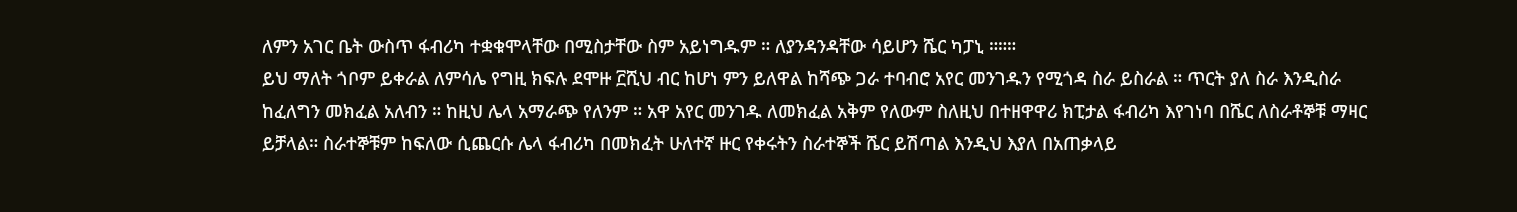ለምን አገር ቤት ውስጥ ፋብሪካ ተቋቁሞላቸው በሚስታቸው ስም አይነግዱም ። ለያንዳንዳቸው ሳይሆን ሼር ካፓኒ ።።።
ይህ ማለት ጎቦም ይቀራል ለምሳሌ የግዚ ክፍሉ ደሞዙ ፫ሺህ ብር ከሆነ ምን ይለዋል ከሻጭ ጋራ ተባብሮ አየር መንገዱን የሚጎዳ ስራ ይስራል ። ጥርት ያለ ስራ እንዲስራ ከፈለግን መክፈል አለብን ። ከዚህ ሌላ አማራጭ የለንም ። አዋ አየር መንገዱ ለመክፈል አቅም የለውም ስለዚህ በተዘዋዋሪ ክፒታል ፋብሪካ እየገነባ በሼር ለስራቶኞቹ ማዛር ይቻላል። ስራተኞቹም ከፍለው ሲጨርሱ ሌላ ፋብሪካ በመክፈት ሁለተኛ ዙር የቀሩትን ስራተኞች ሼር ይሽጣል እንዲህ እያለ በአጠቃላይ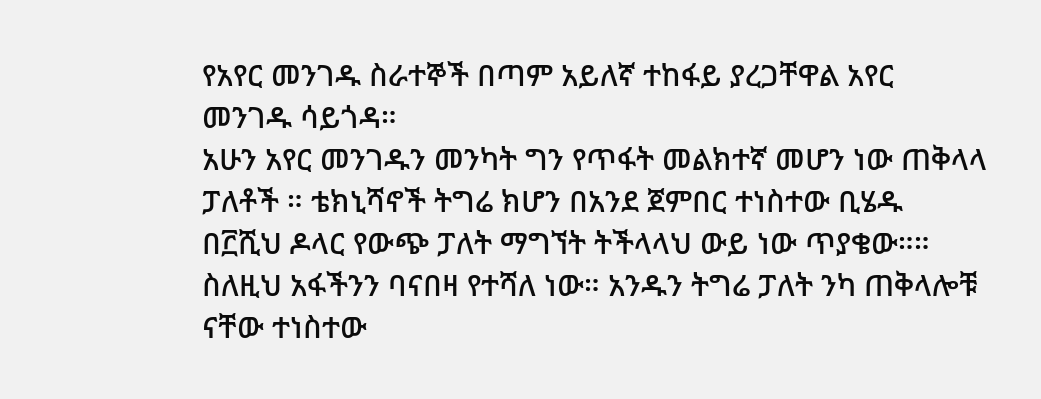የአየር መንገዱ ስራተኞች በጣም አይለኛ ተከፋይ ያረጋቸዋል አየር መንገዱ ሳይጎዳ።
አሁን አየር መንገዱን መንካት ግን የጥፋት መልክተኛ መሆን ነው ጠቅላላ ፓለቶች ። ቴክኒሻኖች ትግሬ ክሆን በአንደ ጀምበር ተነስተው ቢሄዱ በ፫ሺህ ዶላር የውጭ ፓለት ማግኘት ትችላላህ ውይ ነው ጥያቄው።። ስለዚህ አፋችንን ባናበዛ የተሻለ ነው። አንዱን ትግሬ ፓለት ንካ ጠቅላሎቹ ናቸው ተነስተው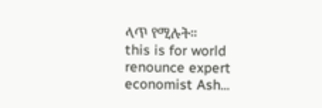ላጥ የሚሉት።
this is for world renounce expert economist Ash...